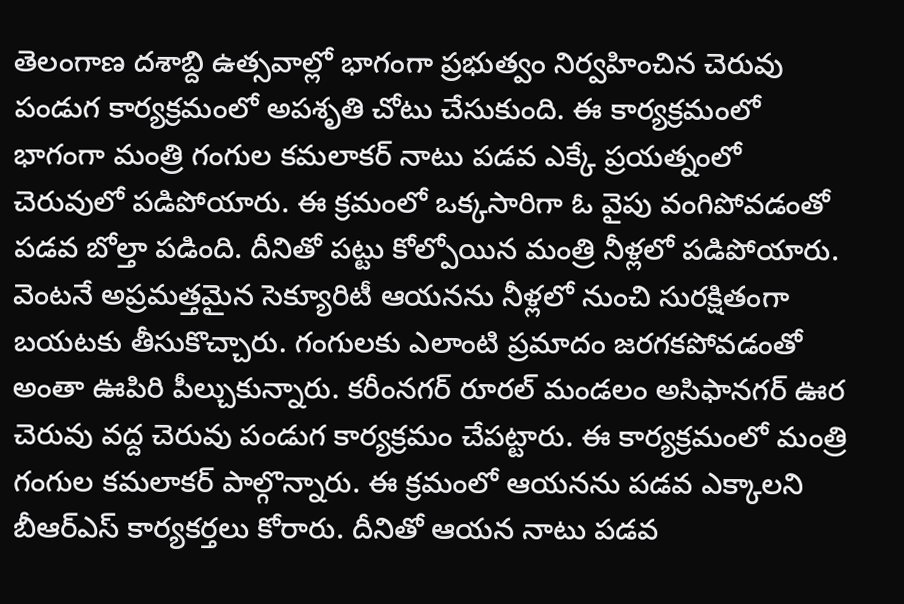తెలంగాణ దశాబ్ది ఉత్సవాల్లో భాగంగా ప్రభుత్వం నిర్వహించిన చెరువు పండుగ కార్యక్రమంలో అపశృతి చోటు చేసుకుంది. ఈ కార్యక్రమంలో భాగంగా మంత్రి గంగుల కమలాకర్ నాటు పడవ ఎక్కే ప్రయత్నంలో చెరువులో పడిపోయారు. ఈ క్రమంలో ఒక్కసారిగా ఓ వైపు వంగిపోవడంతో పడవ బోల్తా పడింది. దీనితో పట్టు కోల్పోయిన మంత్రి నీళ్లలో పడిపోయారు.
వెంటనే అప్రమత్తమైన సెక్యూరిటీ ఆయనను నీళ్లలో నుంచి సురక్షితంగా బయటకు తీసుకొచ్చారు. గంగులకు ఎలాంటి ప్రమాదం జరగకపోవడంతో అంతా ఊపిరి పీల్చుకున్నారు. కరీంనగర్ రూరల్ మండలం అసిఫానగర్ ఊర చెరువు వద్ద చెరువు పండుగ కార్యక్రమం చేపట్టారు. ఈ కార్యక్రమంలో మంత్రి గంగుల కమలాకర్ పాల్గొన్నారు. ఈ క్రమంలో ఆయనను పడవ ఎక్కాలని బీఆర్ఎస్ కార్యకర్తలు కోరారు. దీనితో ఆయన నాటు పడవ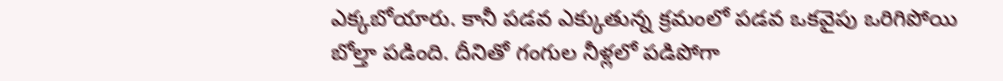ఎక్కబోయారు. కానీ పడవ ఎక్కుతున్న క్రమంలో పడవ ఒకవైపు ఒరిగిపోయి బోల్తా పడింది. దీనితో గంగుల నీళ్లలో పడిపోగా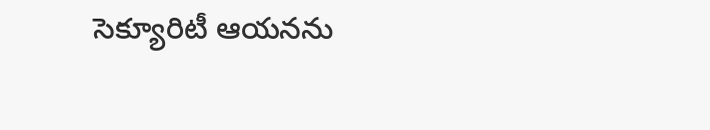సెక్యూరిటీ ఆయనను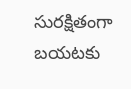సురక్షితంగా బయటకు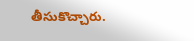తీసుకొచ్చారు.